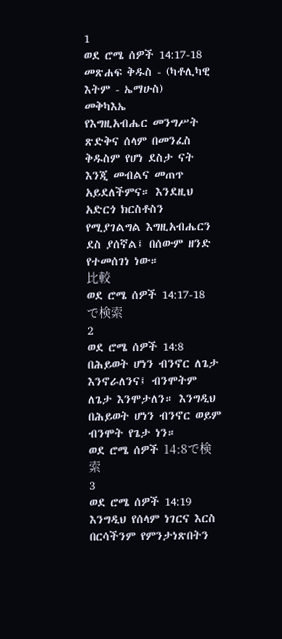1
ወደ ሮሜ ሰዎች 14:17-18
መጽሐፍ ቅዱስ - (ካቶሊካዊ እትም - ኤማሁስ)
መቅካእኤ
የእግዚአብሔር መንግሥት ጽድቅና ሰላም በመንፈስ ቅዱስም የሆነ ደስታ ናት እንጂ መብልና መጠጥ አይደለችምና። እንደዚህ አድርጎ ክርስቶስን የሚያገልግል እግዚአብሔርን ደስ ያሰኛል፤ በሰውም ዘንድ የተመሰገነ ነው።
比較
ወደ ሮሜ ሰዎች 14:17-18で検索
2
ወደ ሮሜ ሰዎች 14:8
በሕይወት ሆነን ብንኖር ለጌታ እንኖራለንና፤ ብንሞትም ለጌታ እንሞታለን። እንግዲህ በሕይወት ሆነን ብንኖር ወይም ብንሞት የጌታ ነን።
ወደ ሮሜ ሰዎች 14:8で検索
3
ወደ ሮሜ ሰዎች 14:19
እንግዲህ የሰላም ነገርና እርስ በርሳችንም የምንታነጽበትን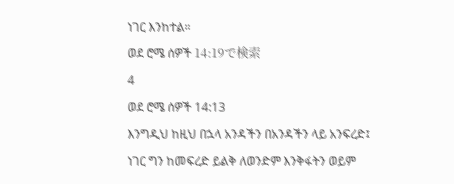ነገር እንከተል።
ወደ ሮሜ ሰዎች 14:19で検索
4
ወደ ሮሜ ሰዎች 14:13
እንግዲህ ከዚህ በኋላ አንዳችን በአንዳችን ላይ አንፍረድ፤ ነገር ግን ከመፍረድ ይልቅ ለወንድም እንቅፋትን ወይም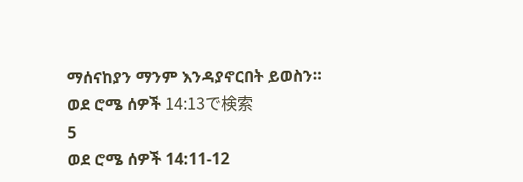ማሰናከያን ማንም እንዳያኖርበት ይወስን።
ወደ ሮሜ ሰዎች 14:13で検索
5
ወደ ሮሜ ሰዎች 14:11-12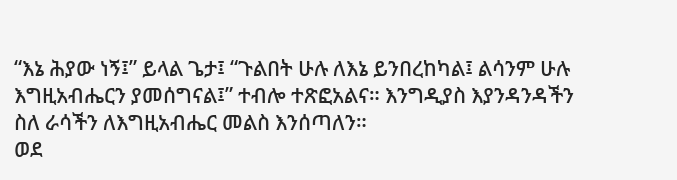“እኔ ሕያው ነኝ፤” ይላል ጌታ፤ “ጉልበት ሁሉ ለእኔ ይንበረከካል፤ ልሳንም ሁሉ እግዚአብሔርን ያመሰግናል፤” ተብሎ ተጽፎአልና። እንግዲያስ እያንዳንዳችን ስለ ራሳችን ለእግዚአብሔር መልስ እንሰጣለን።
ወደ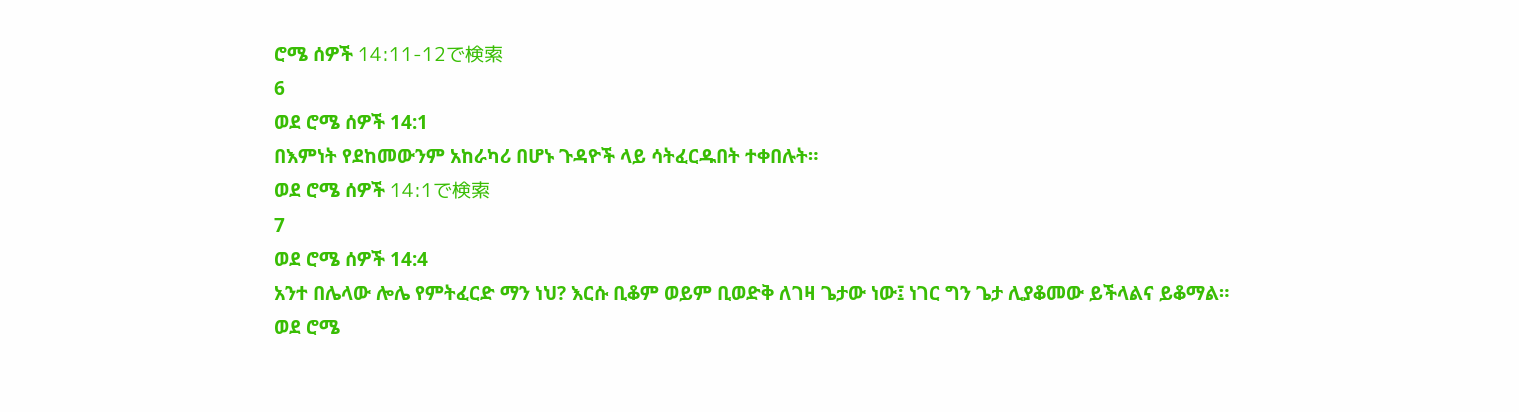ሮሜ ሰዎች 14:11-12で検索
6
ወደ ሮሜ ሰዎች 14:1
በእምነት የደከመውንም አከራካሪ በሆኑ ጉዳዮች ላይ ሳትፈርዱበት ተቀበሉት።
ወደ ሮሜ ሰዎች 14:1で検索
7
ወደ ሮሜ ሰዎች 14:4
አንተ በሌላው ሎሌ የምትፈርድ ማን ነህ? እርሱ ቢቆም ወይም ቢወድቅ ለገዛ ጌታው ነው፤ ነገር ግን ጌታ ሊያቆመው ይችላልና ይቆማል።
ወደ ሮሜ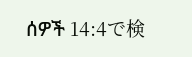ሰዎች 14:4で検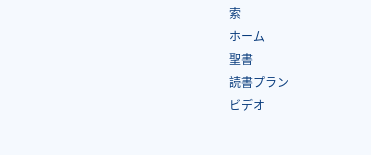索
ホーム
聖書
読書プラン
ビデオ